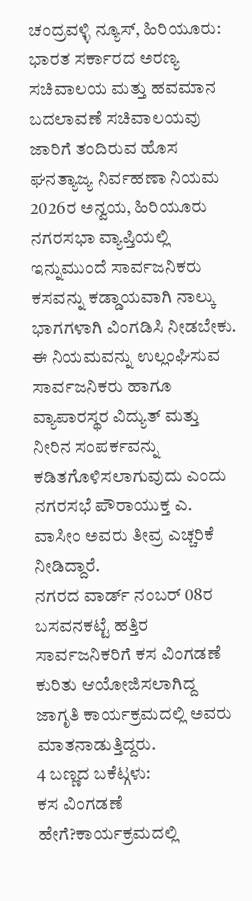ಚಂದ್ರವಳ್ಳಿ ನ್ಯೂಸ್, ಹಿರಿಯೂರು:
ಭಾರತ ಸರ್ಕಾರದ ಅರಣ್ಯ ಸಚಿವಾಲಯ ಮತ್ತು ಹವಮಾನ ಬದಲಾವಣೆ ಸಚಿವಾಲಯವು ಜಾರಿಗೆ ತಂದಿರುವ ಹೊಸ ಘನತ್ಯಾಜ್ಯ ನಿರ್ವಹಣಾ ನಿಯಮ 2026ರ ಅನ್ವಯ, ಹಿರಿಯೂರು ನಗರಸಭಾ ವ್ಯಾಪ್ತಿಯಲ್ಲಿ ಇನ್ನುಮುಂದೆ ಸಾರ್ವಜನಿಕರು ಕಸವನ್ನು ಕಡ್ಡಾಯವಾಗಿ ನಾಲ್ಕು ಭಾಗಗಳಾಗಿ ವಿಂಗಡಿಸಿ ನೀಡಬೇಕು.
ಈ ನಿಯಮವನ್ನು ಉಲ್ಲಂಘಿಸುವ ಸಾರ್ವಜನಿಕರು ಹಾಗೂ ವ್ಯಾಪಾರಸ್ಥರ ವಿದ್ಯುತ್ ಮತ್ತು ನೀರಿನ ಸಂಪರ್ಕವನ್ನು ಕಡಿತಗೊಳಿಸಲಾಗುವುದು ಎಂದು ನಗರಸಭೆ ಪೌರಾಯುಕ್ತ ಎ. ವಾಸೀಂ ಅವರು ತೀವ್ರ ಎಚ್ಚರಿಕೆ ನೀಡಿದ್ದಾರೆ.
ನಗರದ ವಾರ್ಡ್ ನಂಬರ್ 08ರ ಬಸವನಕಟ್ಟೆ ಹತ್ತಿರ ಸಾರ್ವಜನಿಕರಿಗೆ ಕಸ ವಿಂಗಡಣೆ ಕುರಿತು ಆಯೋಜಿಸಲಾಗಿದ್ದ ಜಾಗೃತಿ ಕಾರ್ಯಕ್ರಮದಲ್ಲಿ ಅವರು ಮಾತನಾಡುತ್ತಿದ್ದರು.
4 ಬಣ್ಣದ ಬಕೆಟ್ಗಳು:
ಕಸ ವಿಂಗಡಣೆ ಹೇಗೆ?ಕಾರ್ಯಕ್ರಮದಲ್ಲಿ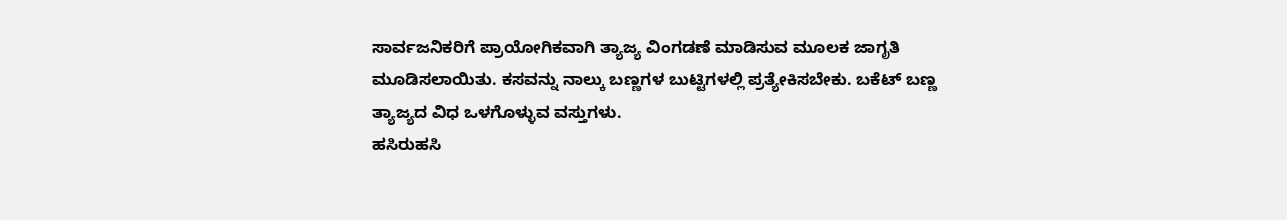ಸಾರ್ವಜನಿಕರಿಗೆ ಪ್ರಾಯೋಗಿಕವಾಗಿ ತ್ಯಾಜ್ಯ ವಿಂಗಡಣೆ ಮಾಡಿಸುವ ಮೂಲಕ ಜಾಗೃತಿ ಮೂಡಿಸಲಾಯಿತು. ಕಸವನ್ನು ನಾಲ್ಕು ಬಣ್ಣಗಳ ಬುಟ್ಟಿಗಳಲ್ಲಿ ಪ್ರತ್ಯೇಕಿಸಬೇಕು. ಬಕೆಟ್ ಬಣ್ಣ ತ್ಯಾಜ್ಯದ ವಿಧ ಒಳಗೊಳ್ಳುವ ವಸ್ತುಗಳು.
ಹಸಿರುಹಸಿ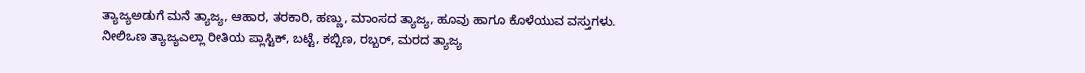ತ್ಯಾಜ್ಯಅಡುಗೆ ಮನೆ ತ್ಯಾಜ್ಯ, ಆಹಾರ, ತರಕಾರಿ, ಹಣ್ಣು, ಮಾಂಸದ ತ್ಯಾಜ್ಯ, ಹೂವು ಹಾಗೂ ಕೊಳೆಯುವ ವಸ್ತುಗಳು.
ನೀಲಿಒಣ ತ್ಯಾಜ್ಯಎಲ್ಲಾ ರೀತಿಯ ಪ್ಲಾಸ್ಟಿಕ್, ಬಟ್ಟೆ, ಕಬ್ಬಿಣ, ರಬ್ಬರ್, ಮರದ ತ್ಯಾಜ್ಯ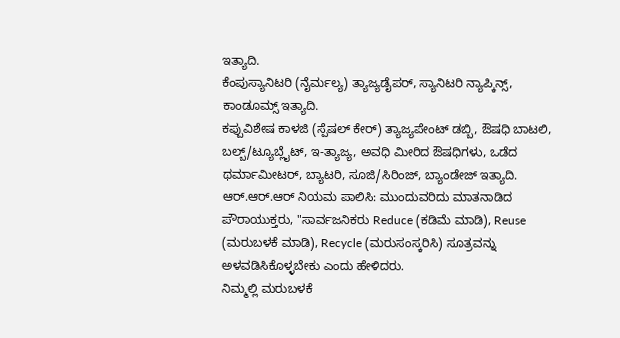ಇತ್ಯಾದಿ.
ಕೆಂಪುಸ್ಯಾನಿಟರಿ (ನೈರ್ಮಲ್ಯ) ತ್ಯಾಜ್ಯಡೈಪರ್, ಸ್ಯಾನಿಟರಿ ನ್ಯಾಪ್ಕಿನ್ಸ್, ಕಾಂಡೂಮ್ಸ್ ಇತ್ಯಾದಿ.
ಕಪ್ಪುವಿಶೇಷ ಕಾಳಜಿ (ಸ್ಪೆಷಲ್ ಕೇರ್) ತ್ಯಾಜ್ಯಪೇಂಟ್ ಡಬ್ಬಿ, ಔಷಧಿ ಬಾಟಲಿ, ಬಲ್ಬ್/ಟ್ಯೂಬ್ಲೈಟ್, ಇ-ತ್ಯಾಜ್ಯ, ಅವಧಿ ಮೀರಿದ ಔಷಧಿಗಳು, ಒಡೆದ ಥರ್ಮಾಮೀಟರ್, ಬ್ಯಾಟರಿ, ಸೂಜಿ/ಸಿರಿಂಜ್, ಬ್ಯಾಂಡೇಜ್ ಇತ್ಯಾದಿ.
ಆರ್.ಆರ್.ಆರ್ ನಿಯಮ ಪಾಲಿಸಿ: ಮುಂದುವರಿದು ಮಾತನಾಡಿದ ಪೌರಾಯುಕ್ತರು, "ಸಾರ್ವಜನಿಕರು Reduce (ಕಡಿಮೆ ಮಾಡಿ), Reuse (ಮರುಬಳಕೆ ಮಾಡಿ), Recycle (ಮರುಸಂಸ್ಕರಿಸಿ) ಸೂತ್ರವನ್ನು ಅಳವಡಿಸಿಕೊಳ್ಳಬೇಕು ಎಂದು ಹೇಳಿದರು.
ನಿಮ್ಮಲ್ಲಿ ಮರುಬಳಕೆ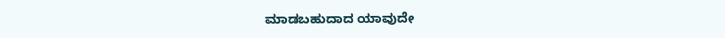ಮಾಡಬಹುದಾದ ಯಾವುದೇ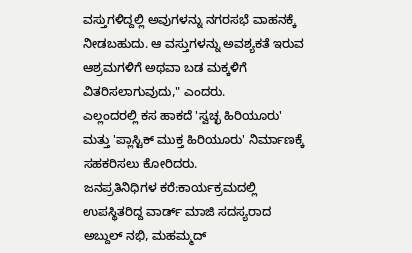ವಸ್ತುಗಳಿದ್ದಲ್ಲಿ ಅವುಗಳನ್ನು ನಗರಸಭೆ ವಾಹನಕ್ಕೆ ನೀಡಬಹುದು. ಆ ವಸ್ತುಗಳನ್ನು ಅವಶ್ಯಕತೆ ಇರುವ ಆಶ್ರಮಗಳಿಗೆ ಅಥವಾ ಬಡ ಮಕ್ಕಳಿಗೆ ವಿತರಿಸಲಾಗುವುದು," ಎಂದರು.
ಎಲ್ಲಂದರಲ್ಲಿ ಕಸ ಹಾಕದೆ 'ಸ್ವಚ್ಛ ಹಿರಿಯೂರು' ಮತ್ತು 'ಪ್ಲಾಸ್ಟಿಕ್ ಮುಕ್ತ ಹಿರಿಯೂರು' ನಿರ್ಮಾಣಕ್ಕೆ ಸಹಕರಿಸಲು ಕೋರಿದರು.
ಜನಪ್ರತಿನಿಧಿಗಳ ಕರೆ:ಕಾರ್ಯಕ್ರಮದಲ್ಲಿ ಉಪಸ್ಥಿತರಿದ್ದ ವಾರ್ಡ್ ಮಾಜಿ ಸದಸ್ಯರಾದ ಅಬ್ದುಲ್ ನಭಿ, ಮಹಮ್ಮದ್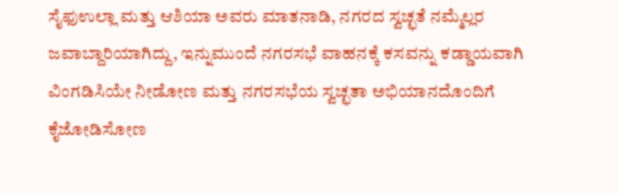ಸೈಫುಉಲ್ಲಾ ಮತ್ತು ಆಶಿಯಾ ಅವರು ಮಾತನಾಡಿ, ನಗರದ ಸ್ವಚ್ಛತೆ ನಮ್ಮೆಲ್ಲರ ಜವಾಬ್ದಾರಿಯಾಗಿದ್ದು, ಇನ್ನುಮುಂದೆ ನಗರಸಭೆ ವಾಹನಕ್ಕೆ ಕಸವನ್ನು ಕಡ್ಡಾಯವಾಗಿ ವಿಂಗಡಿಸಿಯೇ ನೀಡೋಣ ಮತ್ತು ನಗರಸಭೆಯ ಸ್ವಚ್ಛತಾ ಅಭಿಯಾನದೊಂದಿಗೆ ಕೈಜೋಡಿಸೋಣ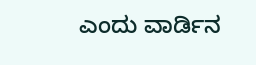ಎಂದು ವಾರ್ಡಿನ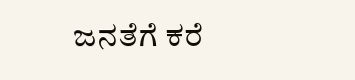ಜನತೆಗೆ ಕರೆ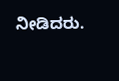ನೀಡಿದರು.